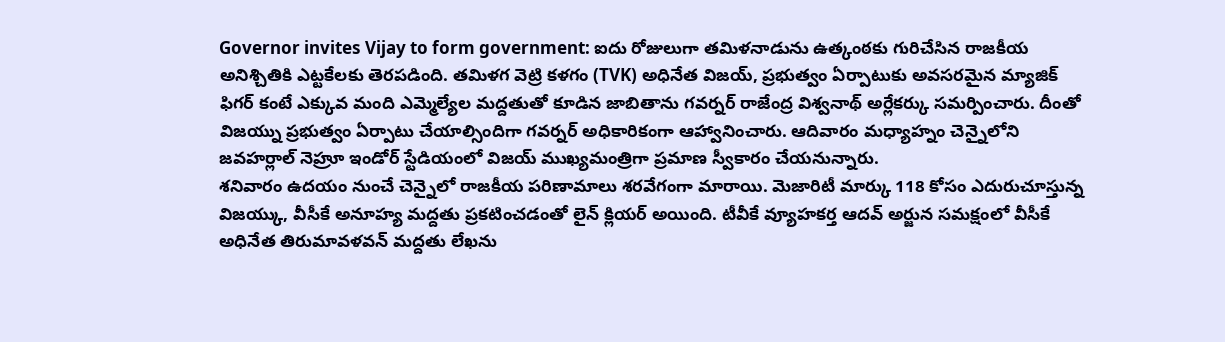Governor invites Vijay to form government: ఐదు రోజులుగా తమిళనాడును ఉత్కంఠకు గురిచేసిన రాజకీయ అనిశ్చితికి ఎట్టకేలకు తెరపడింది. తమిళగ వెట్రి కళగం (TVK) అధినేత విజయ్, ప్రభుత్వం ఏర్పాటుకు అవసరమైన మ్యాజిక్ ఫిగర్ కంటే ఎక్కువ మంది ఎమ్మెల్యేల మద్దతుతో కూడిన జాబితాను గవర్నర్ రాజేంద్ర విశ్వనాథ్ అర్లేకర్కు సమర్పించారు. దీంతో విజయ్ను ప్రభుత్వం ఏర్పాటు చేయాల్సిందిగా గవర్నర్ అధికారికంగా ఆహ్వానించారు. ఆదివారం మధ్యాహ్నం చెన్నైలోని జవహర్లాల్ నెహ్రూ ఇండోర్ స్టేడియంలో విజయ్ ముఖ్యమంత్రిగా ప్రమాణ స్వీకారం చేయనున్నారు.
శనివారం ఉదయం నుంచే చెన్నైలో రాజకీయ పరిణామాలు శరవేగంగా మారాయి. మెజారిటీ మార్కు 118 కోసం ఎదురుచూస్తున్న విజయ్కు, వీసీకే అనూహ్య మద్దతు ప్రకటించడంతో లైన్ క్లియర్ అయింది. టీవీకే వ్యూహకర్త ఆదవ్ అర్జున సమక్షంలో వీసీకే అధినేత తిరుమావళవన్ మద్దతు లేఖను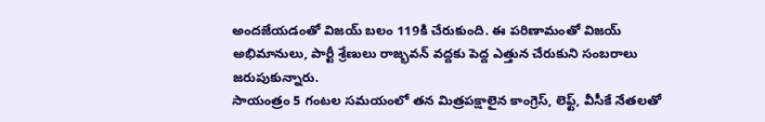అందజేయడంతో విజయ్ బలం 119కి చేరుకుంది. ఈ పరిణామంతో విజయ్ అభిమానులు, పార్టీ శ్రేణులు రాజ్భవన్ వద్దకు పెద్ద ఎత్తున చేరుకుని సంబరాలు జరుపుకున్నారు.
సాయంత్రం 5 గంటల సమయంలో తన మిత్రపక్షాలైన కాంగ్రెస్, లెఫ్ట్, వీసీకే నేతలతో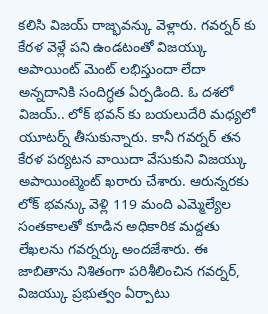కలిసి విజయ్ రాజ్భవన్కు వెళ్లారు. గవర్నర్ కు కేరళ వెళ్లే పని ఉండటంతో విజయ్కు అపాయింట్ మెంట్ లభిస్తుందా లేదా అన్నదానికి సందిగ్ధత ఏర్పడింది. ఓ దశలో విజయ్.. లోక్ భవన్ కు బయలుదేరి మధ్యలో యూటర్న్ తీసుకున్నారు. కానీ గవర్నర్ తన కేరళ పర్యటన వాయిదా వేసుకుని విజయ్కు అపాయింట్మెంట్ ఖరారు చేశారు. ఆరున్నరకు లోక్ భవన్కు వెళ్లి 119 మంది ఎమ్మెల్యేల సంతకాలతో కూడిన అధికారిక మద్దతు లేఖలను గవర్నర్కు అందజేశారు. ఈ జాబితాను నిశితంగా పరిశీలించిన గవర్నర్, విజయ్కు ప్రభుత్వం ఏర్పాటు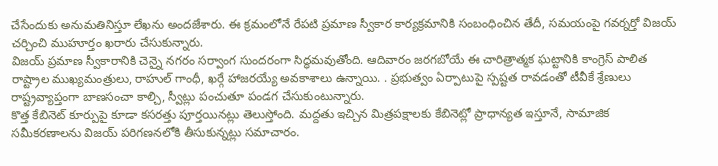చేసేందుకు అనుమతినిస్తూ లేఖను అందజేశారు. ఈ క్రమంలోనే రేపటి ప్రమాణ స్వీకార కార్యక్రమానికి సంబంధించిన తేదీ, సమయంపై గవర్నర్తో విజయ్ చర్చించి ముహూర్తం ఖరారు చేసుకున్నారు.
విజయ్ ప్రమాణ స్వీకారానికి చెన్నై నగరం సర్వాంగ సుందరంగా సిద్ధమవుతోంది. ఆదివారం జరగబోయే ఈ చారిత్రాత్మక ఘట్టానికి కాంగ్రెస్ పాలిత రాష్ట్రాల ముఖ్యమంత్రులు, రాహుల్ గాంధీ, ఖర్గే హాజరయ్యే అవకాశాలు ఉన్నాయి. . ప్రభుత్వం ఏర్పాటుపై స్పష్టత రావడంతో టీవీకే శ్రేణులు రాష్ట్రవ్యాప్తంగా బాణసంచా కాల్చి, స్వీట్లు పంచుతూ పండగ చేసుకుంటున్నారు.
కొత్త కేబినెట్ కూర్పుపై కూడా కసరత్తు పూర్తయినట్లు తెలుస్తోంది. మద్దతు ఇచ్చిన మిత్రపక్షాలకు కేబినెట్లో ప్రాధాన్యత ఇస్తూనే, సామాజిక సమీకరణాలను విజయ్ పరిగణనలోకి తీసుకున్నట్లు సమాచారం.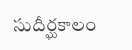సుదీర్ఘకాలం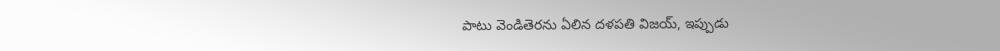పాటు వెండితెరను ఏలిన దళపతి విజయ్, ఇప్పుడు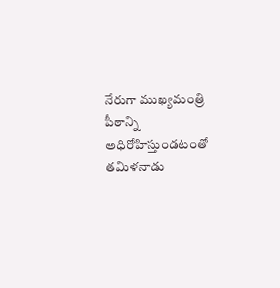నేరుగా ముఖ్యమంత్రి పీఠాన్ని అధిరోహిస్తుండటంతో తమిళనాడు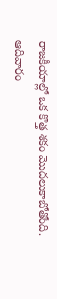రాజకీయాల్లో ఒక కొత్త శకం మొదలుకాబోతోంది. ఆదివారం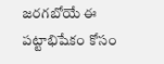జరగబోయే ఈ పట్టాభిషేకం కోసం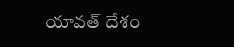యావత్ దేశం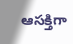ఆసక్తిగా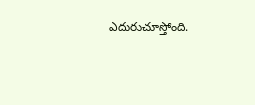ఎదురుచూస్తోంది.